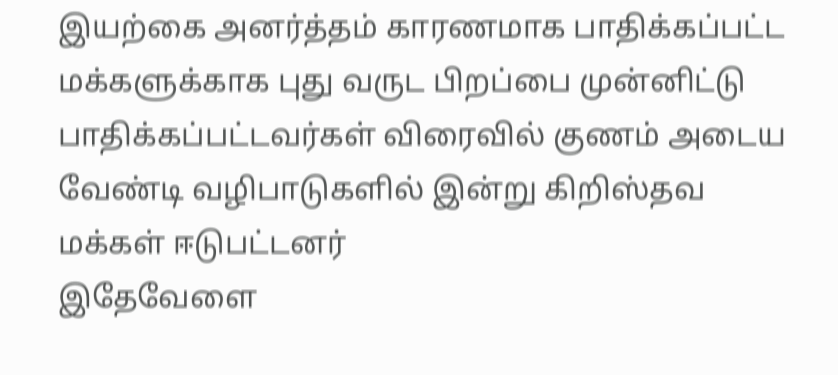இயற்கை அனர்த்தம் காரணமாக பாதிக்கப்பட்ட மக்களுக்காக புது வருட பிறப்பை முன்னிட்டு பாதிக்கப்பட்டவர்கள் விரைவில் குணம் அடைய வேண்டி வழிபாடுகளில் இன்று கிறிஸ்தவ மக்கள் ஈடுபட்டனர்
இதேவேளை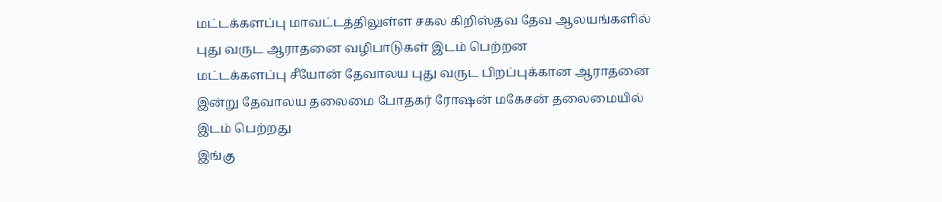மட்டக்களப்பு மாவட்டத்திலுள்ள சகல கிறிஸ்தவ தேவ ஆலயங்களில் புது வருட ஆராதனை வழிபாடுகள் இடம் பெற்றன
மட்டக்களப்பு சீயோன் தேவாலய புது வருட பிறப்புக்கான ஆராதனை இன்று தேவாலய தலைமை போதகர் ரோஷன் மகேசன் தலைமையில் இடம் பெற்றது
இங்கு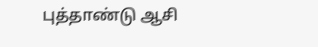புத்தாண்டு ஆசி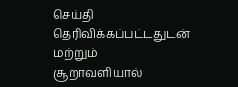செய்தி தெரிவிக்கப்பட்டதுடன் மற்றும் சூறாவளியால்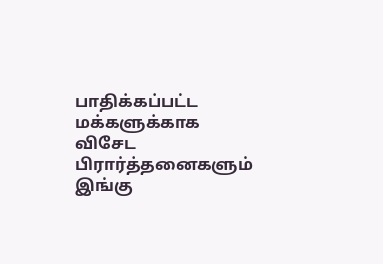பாதிக்கப்பட்ட மக்களுக்காக விசேட பிரார்த்தனைகளும் இங்கு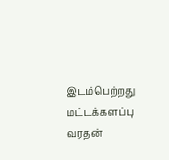இடம்பெற்றது
மட்டக்களப்பு வரதன்